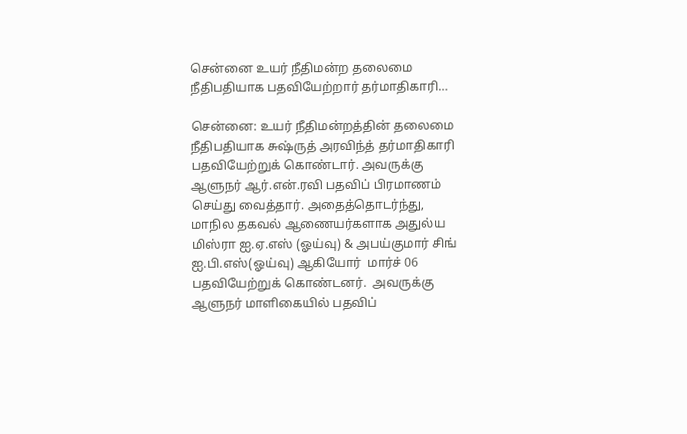சென்னை உயர் நீதிமன்ற தலைமை நீதிபதியாக பதவியேற்றார் தர்மாதிகாரி…

சென்னை: உயர் நீதிமன்றத்தின் தலைமை நீதிபதியாக சுஷ்ருத் அரவிந்த் தர்மாதிகாரி பதவியேற்றுக் கொண்டார். அவருக்கு ஆளுநர் ஆர்.என்.ரவி பதவிப் பிரமாணம் செய்து வைத்தார். அதைத்தொடர்ந்து, மாநில தகவல் ஆணையர்களாக அதுல்ய மிஸ்ரா ஐ.ஏ.எஸ் (ஓய்வு) & அபய்குமார் சிங் ஐ.பி.எஸ்(ஓய்வு) ஆகியோர்  மார்ச் 06  பதவியேற்றுக் கொண்டனர்.  அவருக்கு ஆளுநர் மாளிகையில் பதவிப்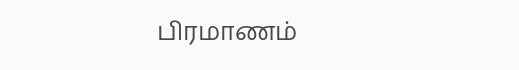பிரமாணம்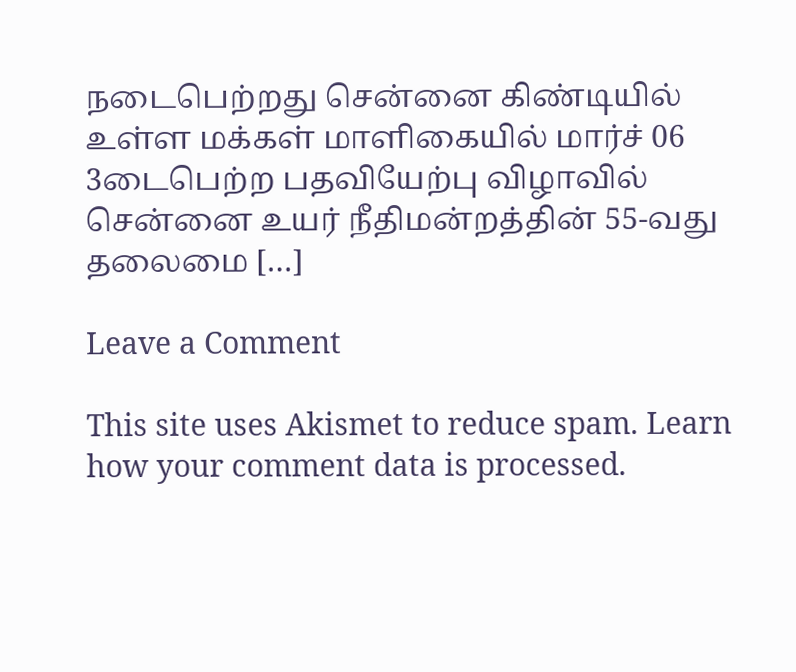நடைபெற்றது சென்னை கிண்டியில் உள்ள மக்கள் மாளிகையில் மார்ச் 06 3டைபெற்ற பதவியேற்பு விழாவில் சென்னை உயர் நீதிமன்றத்தின் 55-வது தலைமை […]

Leave a Comment

This site uses Akismet to reduce spam. Learn how your comment data is processed.